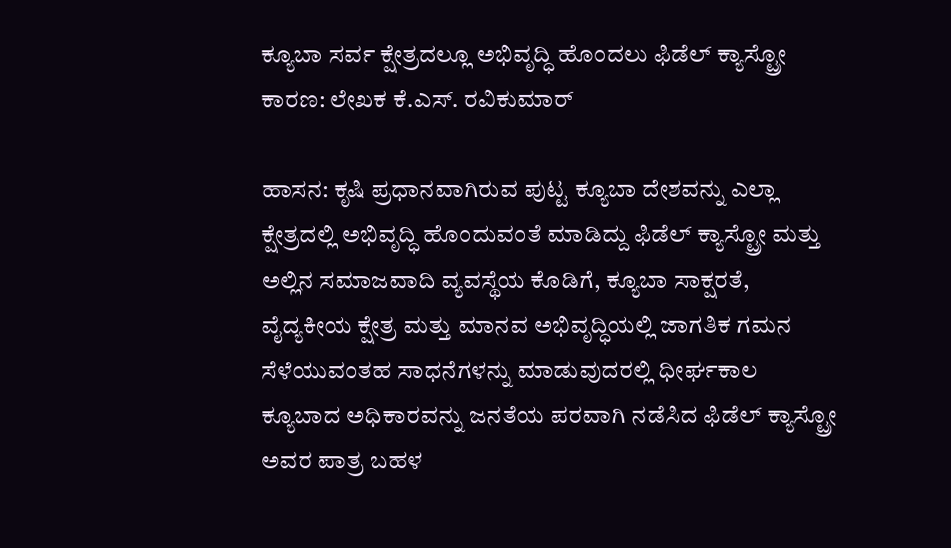ಕ್ಯೂಬಾ ಸರ್ವ ಕ್ಷೇತ್ರದಲ್ಲೂ ಅಭಿವೃದ್ಧಿ ಹೊಂದಲು ಫಿಡೆಲ್ ಕ್ಯಾಸ್ಟ್ರೋ ಕಾರಣ: ಲೇಖಕ ಕೆ.ಎಸ್. ರವಿಕುಮಾರ್

ಹಾಸನ: ಕೃಷಿ ಪ್ರಧಾನವಾಗಿರುವ ಪುಟ್ಟ ಕ್ಯೂಬಾ ದೇಶವನ್ನು ಎಲ್ಲಾ ಕ್ಷೇತ್ರದಲ್ಲಿ ಅಭಿವೃದ್ಧಿ ಹೊಂದುವಂತೆ ಮಾಡಿದ್ದು ಫಿಡೆಲ್ ಕ್ಯಾಸ್ಟ್ರೋ ಮತ್ತು ಅಲ್ಲಿನ ಸಮಾಜವಾದಿ ವ್ಯವಸ್ಥೆಯ ಕೊಡಿಗೆ, ಕ್ಯೂಬಾ ಸಾಕ್ಷರತೆ, ವೈದ್ಯಕೀಯ ಕ್ಷೇತ್ರ ಮತ್ತು ಮಾನವ ಅಭಿವೃದ್ಧಿಯಲ್ಲಿ ಜಾಗತಿಕ ಗಮನ ಸೆಳೆಯುವಂತಹ ಸಾಧನೆಗಳನ್ನು ಮಾಡುವುದರಲ್ಲಿ ಧೀರ್ಘಕಾಲ ಕ್ಯೂಬಾದ ಅಧಿಕಾರವನ್ನು ಜನತೆಯ ಪರವಾಗಿ ನಡೆಸಿದ ಫಿಡೆಲ್ ಕ್ಯಾಸ್ಟ್ರೋ ಅವರ ಪಾತ್ರ ಬಹಳ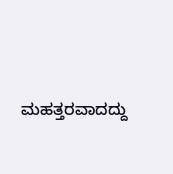ಮಹತ್ತರವಾದದ್ದು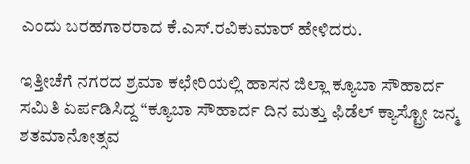ಎಂದು ಬರಹಗಾರರಾದ ಕೆ.ಎಸ್.ರವಿಕುಮಾರ್ ಹೇಳಿದರು.

ಇತ್ತೀಚೆಗೆ ನಗರದ ಶ್ರಮಾ ಕಛೇರಿಯಲ್ಲಿ ಹಾಸನ ಜಿಲ್ಲಾ ಕ್ಯೂಬಾ ಸೌಹಾರ್ದ ಸಮಿತಿ ಏರ್ಪಡಿಸಿದ್ದ “ಕ್ಯೂಬಾ ಸೌಹಾರ್ದ ದಿನ ಮತ್ತು ಫಿಡೆಲ್ ಕ್ಯಾಸ್ಟ್ರೋ ಜನ್ಮ ಶತಮಾನೋತ್ಸವ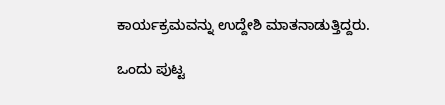ಕಾರ್ಯಕ್ರಮವನ್ನು ಉದ್ದೇಶಿ ಮಾತನಾಡುತ್ತಿದ್ದರು.

ಒಂದು ಪುಟ್ಟ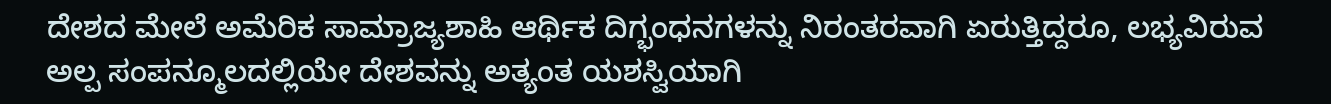ದೇಶದ ಮೇಲೆ ಅಮೆರಿಕ ಸಾಮ್ರಾಜ್ಯಶಾಹಿ ಆರ್ಥಿಕ ದಿಗ್ಭಂಧನಗಳನ್ನು ನಿರಂತರವಾಗಿ ಏರುತ್ತಿದ್ದರೂ, ಲಭ್ಯವಿರುವ ಅಲ್ಪ ಸಂಪನ್ಮೂಲದಲ್ಲಿಯೇ ದೇಶವನ್ನು ಅತ್ಯಂತ ಯಶಸ್ವಿಯಾಗಿ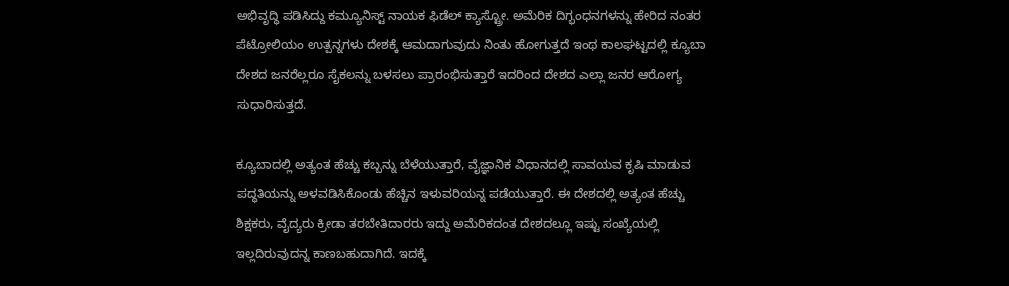ಅಭಿವೃದ್ಧಿ ಪಡಿಸಿದ್ದು ಕಮ್ಯೂನಿಸ್ಟ್ ನಾಯಕ ಫಿಡೆಲ್ ಕ್ಯಾಸ್ಟ್ರೋ. ಅಮೆರಿಕ ದಿಗ್ಭಂಧನಗಳನ್ನು ಹೇರಿದ ನಂತರ ಪೆಟ್ರೋಲಿಯಂ ಉತ್ಪನ್ನಗಳು ದೇಶಕ್ಕೆ ಆಮದಾಗುವುದು ನಿಂತು ಹೋಗುತ್ತದೆ ಇಂಥ ಕಾಲಘಟ್ಟದಲ್ಲಿ ಕ್ಯೂಬಾ ದೇಶದ ಜನರೆಲ್ಲರೂ ಸೈಕಲನ್ನು ಬಳಸಲು ಪ್ರಾರಂಭಿಸುತ್ತಾರೆ ಇದರಿಂದ ದೇಶದ ಎಲ್ಲಾ ಜನರ ಆರೋಗ್ಯ ಸುಧಾರಿಸುತ್ತದೆ.

ಕ್ಯೂಬಾದಲ್ಲಿ ಅತ್ಯಂತ ಹೆಚ್ಚು ಕಬ್ಬನ್ನು ಬೆಳೆಯುತ್ತಾರೆ, ವೈಜ್ಞಾನಿಕ ವಿಧಾನದಲ್ಲಿ ಸಾವಯವ ಕೃಷಿ ಮಾಡುವ ಪದ್ಧತಿಯನ್ನು ಅಳವಡಿಸಿಕೊಂಡು ಹೆಚ್ಚಿನ ಇಳುವರಿಯನ್ನ ಪಡೆಯುತ್ತಾರೆ. ಈ ದೇಶದಲ್ಲಿ ಅತ್ಯಂತ ಹೆಚ್ಚು ಶಿಕ್ಷಕರು, ವೈದ್ಯರು ಕ್ರೀಡಾ ತರಬೇತಿದಾರರು ಇದ್ದು ಅಮೆರಿಕದಂತ ದೇಶದಲ್ಲೂ ಇಷ್ಟು ಸಂಖ್ಯೆಯಲ್ಲಿ ಇಲ್ಲದಿರುವುದನ್ನ ಕಾಣಬಹುದಾಗಿದೆ. ಇದಕ್ಕೆ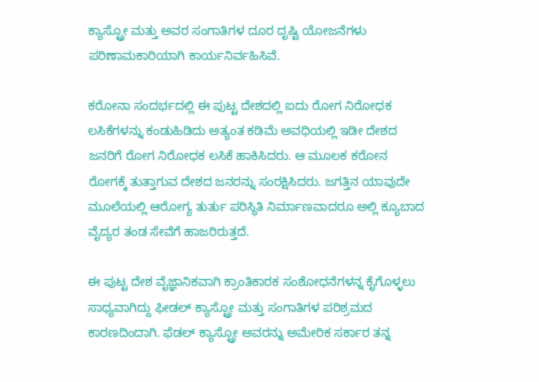ಕ್ಯಾಸ್ಟ್ರೋ ಮತ್ತು ಅವರ ಸಂಗಾತಿಗಳ ದೂರ ದೃಷ್ಟಿ ಯೋಜನೆಗಳು ಪರಿಣಾಮಕಾರಿಯಾಗಿ ಕಾರ್ಯನಿರ್ವಹಿಸಿವೆ.

ಕರೋನಾ ಸಂದರ್ಭದಲ್ಲಿ ಈ ಪುಟ್ಟ ದೇಶದಲ್ಲಿ ಐದು ರೋಗ ನಿರೋಧಕ ಲಸಿಕೆಗಳನ್ನು ಕಂಡುಹಿಡಿದು ಅತ್ಯಂತ ಕಡಿಮೆ ಅವಧಿಯಲ್ಲಿ ಇಡೀ ದೇಶದ ಜನರಿಗೆ ರೋಗ ನಿರೋಧಕ ಲಸಿಕೆ ಹಾಕಿಸಿದರು. ಆ ಮೂಲಕ ಕರೋನ ರೋಗಕ್ಕೆ ತುತ್ತಾಗುವ ದೇಶದ ಜನರನ್ನು ಸಂರಕ್ಷಿಸಿದರು. ಜಗತ್ತಿನ ಯಾವುದೇ ಮೂಲೆಯಲ್ಲಿ ಆರೋಗ್ಯ ತುರ್ತು ಪರಿಸ್ಥಿತಿ ನಿರ್ಮಾಣವಾದರೂ ಅಲ್ಲಿ ಕ್ಯೂಬಾದ ವೈದ್ಯರ ತಂಡ ಸೇವೆಗೆ ಹಾಜರಿರುತ್ತದೆ.

ಈ ಪುಟ್ಟ ದೇಶ ವೈಜ್ಞಾನಿಕವಾಗಿ ಕ್ರಾಂತಿಕಾರಕ ಸಂಶೋಧನೆಗಳನ್ನ ಕೈಗೊಳ್ಳಲು ಸಾಧ್ಯವಾಗಿದ್ದು ಫೀಡಲ್ ಕ್ಯಾಸ್ಟ್ರೋ ಮತ್ತು ಸಂಗಾತಿಗಳ ಪರಿಶ್ರಮದ ಕಾರಣದಿಂದಾಗಿ. ಫೆಡಲ್ ಕ್ಯಾಸ್ಟ್ರೋ ಅವರನ್ನು ಅಮೇರಿಕ ಸರ್ಕಾರ ತನ್ನ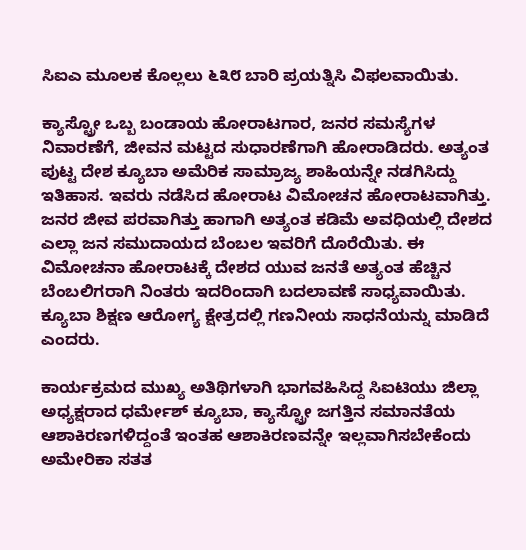ಸಿಐಎ ಮೂಲಕ ಕೊಲ್ಲಲು ೬೩೮ ಬಾರಿ ಪ್ರಯತ್ನಿಸಿ ವಿಫಲವಾಯಿತು.

ಕ್ಯಾಸ್ಟ್ರೋ ಒಬ್ಬ ಬಂಡಾಯ ಹೋರಾಟಗಾರ, ಜನರ ಸಮಸ್ಯೆಗಳ ನಿವಾರಣೆಗೆ, ಜೀವನ ಮಟ್ಟದ ಸುಧಾರಣೆಗಾಗಿ ಹೋರಾಡಿದರು. ಅತ್ಯಂತ ಪುಟ್ಟ ದೇಶ ಕ್ಯೂಬಾ ಅಮೆರಿಕ ಸಾಮ್ರಾಜ್ಯ ಶಾಹಿಯನ್ನೇ ನಡಗಿಸಿದ್ದು ಇತಿಹಾಸ. ಇವರು ನಡೆಸಿದ ಹೋರಾಟ ವಿಮೋಚನ ಹೋರಾಟವಾಗಿತ್ತು. ಜನರ ಜೀವ ಪರವಾಗಿತ್ತು ಹಾಗಾಗಿ ಅತ್ಯಂತ ಕಡಿಮೆ ಅವಧಿಯಲ್ಲಿ ದೇಶದ ಎಲ್ಲಾ ಜನ ಸಮುದಾಯದ ಬೆಂಬಲ ಇವರಿಗೆ ದೊರೆಯಿತು. ಈ ವಿಮೋಚನಾ ಹೋರಾಟಕ್ಕೆ ದೇಶದ ಯುವ ಜನತೆ ಅತ್ಯಂತ ಹೆಚ್ಚಿನ ಬೆಂಬಲಿಗರಾಗಿ ನಿಂತರು ಇದರಿಂದಾಗಿ ಬದಲಾವಣೆ ಸಾಧ್ಯವಾಯಿತು. ಕ್ಯೂಬಾ ಶಿಕ್ಷಣ ಆರೋಗ್ಯ ಕ್ಷೇತ್ರದಲ್ಲಿ ಗಣನೀಯ ಸಾಧನೆಯನ್ನು ಮಾಡಿದೆ ಎಂದರು.

ಕಾರ್ಯಕ್ರಮದ ಮುಖ್ಯ ಅತಿಥಿಗಳಾಗಿ ಭಾಗವಹಿಸಿದ್ದ ಸಿಐಟಿಯು ಜಿಲ್ಲಾ ಅಧ್ಯಕ್ಷರಾದ ಧರ್ಮೇಶ್ ಕ್ಯೂಬಾ, ಕ್ಯಾಸ್ಟ್ರೋ ಜಗತ್ತಿನ ಸಮಾನತೆಯ ಆಶಾಕಿರಣಗಳಿದ್ದಂತೆ ಇಂತಹ ಆಶಾಕಿರಣವನ್ನೇ ಇಲ್ಲವಾಗಿಸಬೇಕೆಂದು ಅಮೇರಿಕಾ ಸತತ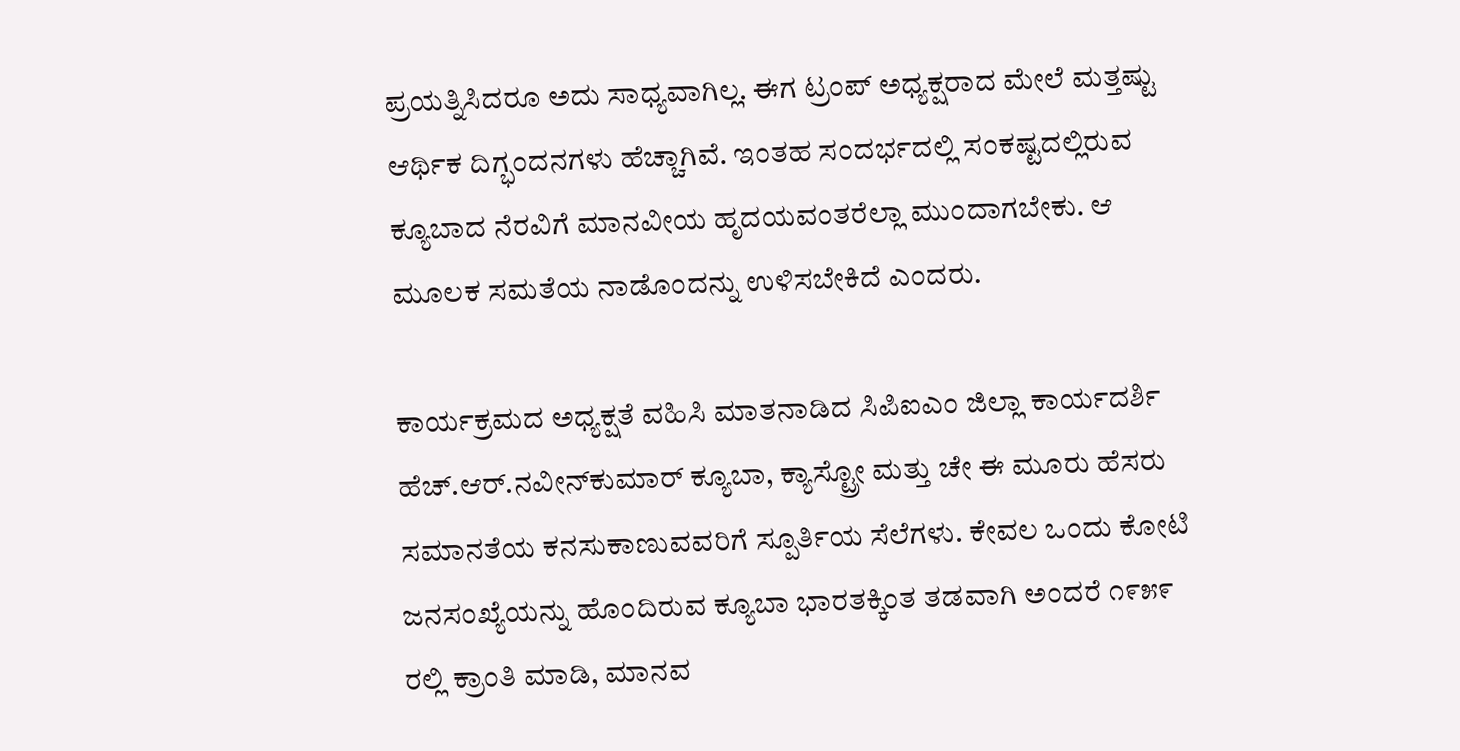ಪ್ರಯತ್ನಿಸಿದರೂ ಅದು ಸಾಧ್ಯವಾಗಿಲ್ಲ. ಈಗ ಟ್ರಂಪ್ ಅಧ್ಯಕ್ಷರಾದ ಮೇಲೆ ಮತ್ತಷ್ಟು ಆರ್ಥಿಕ ದಿಗ್ಭಂದನಗಳು ಹೆಚ್ಚಾಗಿವೆ. ಇಂತಹ ಸಂದರ್ಭದಲ್ಲಿ ಸಂಕಷ್ಟದಲ್ಲಿರುವ ಕ್ಯೂಬಾದ ನೆರವಿಗೆ ಮಾನವೀಯ ಹೃದಯವಂತರೆಲ್ಲಾ ಮುಂದಾಗಬೇಕು. ಆ ಮೂಲಕ ಸಮತೆಯ ನಾಡೊಂದನ್ನು ಉಳಿಸಬೇಕಿದೆ ಎಂದರು.

ಕಾರ್ಯಕ್ರಮದ ಅಧ್ಯಕ್ಷತೆ ವಹಿಸಿ ಮಾತನಾಡಿದ ಸಿಪಿಐಎಂ ಜಿಲ್ಲಾ ಕಾರ್ಯದರ್ಶಿ ಹೆಚ್.ಆರ್.ನವೀನ್‌ಕುಮಾರ್ ಕ್ಯೂಬಾ, ಕ್ಯಾಸ್ಟ್ರೋ ಮತ್ತು ಚೇ ಈ ಮೂರು ಹೆಸರು ಸಮಾನತೆಯ ಕನಸುಕಾಣುವವರಿಗೆ ಸ್ಪೂರ್ತಿಯ ಸೆಲೆಗಳು. ಕೇವಲ ಒಂದು ಕೋಟಿ ಜನಸಂಖ್ಯೆಯನ್ನು ಹೊಂದಿರುವ ಕ್ಯೂಬಾ ಭಾರತಕ್ಕಿಂತ ತಡವಾಗಿ ಅಂದರೆ ೧೯೫೯ ರಲ್ಲಿ ಕ್ರಾಂತಿ ಮಾಡಿ, ಮಾನವ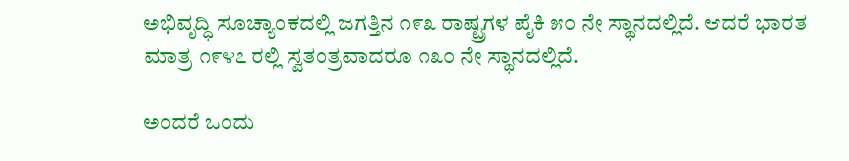ಅಭಿವೃದ್ಧಿ ಸೂಚ್ಯಾಂಕದಲ್ಲಿ ಜಗತ್ತಿನ ೧೯೩ ರಾಷ್ಟ್ರಗಳ ಪೈಕಿ ೫೦ ನೇ ಸ್ಥಾನದಲ್ಲಿದೆ. ಆದರೆ ಭಾರತ ಮಾತ್ರ ೧೯೪೭ ರಲ್ಲಿ ಸ್ವತಂತ್ರವಾದರೂ ೧೩೦ ನೇ ಸ್ಥಾನದಲ್ಲಿದೆ.

ಅಂದರೆ ಒಂದು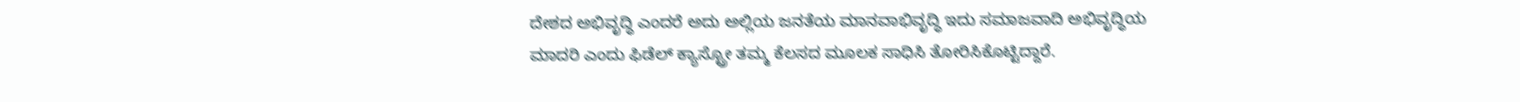ದೇಶದ ಅಭಿವೃದ್ಧಿ ಎಂದರೆ ಅದು ಅಲ್ಲಿಯ ಜನತೆಯ ಮಾನವಾಭಿವೃದ್ಧಿ ಇದು ಸಮಾಜವಾದಿ ಅಭಿವೃದ್ಧಿಯ ಮಾದರಿ ಎಂದು ಫಿಡೆಲ್ ಕ್ಯಾಸ್ಟ್ರೋ ತಮ್ಮ ಕೆಲಸದ ಮೂಲಕ ಸಾಧಿಸಿ ತೋರಿಸಿಕೊಟ್ಟಿದ್ದಾರೆ.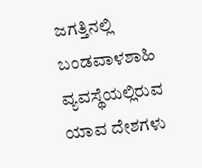ಜಗತ್ತಿನಲ್ಲಿ ಬಂಡವಾಳಶಾಹಿ ವ್ಯವಸ್ಥೆಯಲ್ಲಿರುವ ಯಾವ ದೇಶಗಳು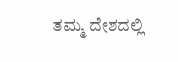ತಮ್ಮ ದೇಶದಲ್ಲಿ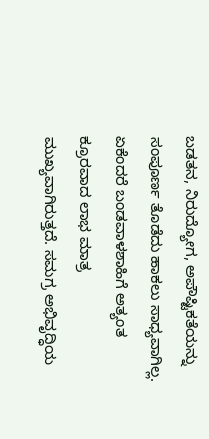ಬಡತನ, ನಿರುದ್ಯೋಗ, ಅಪೌಷ್ಟಿಕತೆಯನ್ನು ಸಂಪೂರ್ಣ ತೊಡೆದು ಹಾಕಲು ಸಾಧ್ಯವಾಗಿಲ್ಲ. ಏಕೆಂದರೆ ಬಂಡವಾಳಶಾಹಿಗೆ ಅತ್ಯಂತ ಕ್ರೂರವಾದ ಲಾಭ ಮಾತ್ರ ಮುಖ್ಯವಾಗಿರುತ್ತದೆ. ಸಮಗ್ರ ಅಭಿವೃದ್ಧಿಯ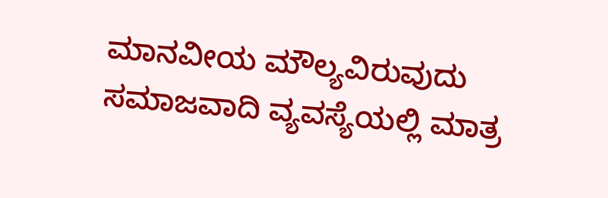ಮಾನವೀಯ ಮೌಲ್ಯವಿರುವುದು ಸಮಾಜವಾದಿ ವ್ಯವಸ್ಯೆಯಲ್ಲಿ ಮಾತ್ರ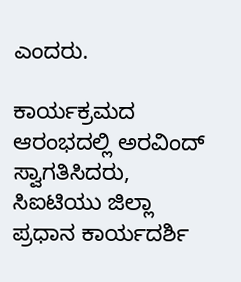ಎಂದರು.

ಕಾರ್ಯಕ್ರಮದ ಆರಂಭದಲ್ಲಿ ಅರವಿಂದ್ ಸ್ವಾಗತಿಸಿದರು, ಸಿಐಟಿಯು ಜಿಲ್ಲಾ ಪ್ರಧಾನ ಕಾರ್ಯದರ್ಶಿ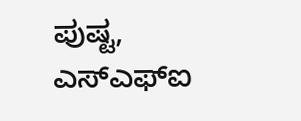ಪುಷ್ಟ, ಎಸ್‌ಎಫ್‌ಐ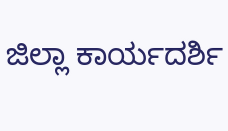ಜಿಲ್ಲಾ ಕಾರ್ಯದರ್ಶಿ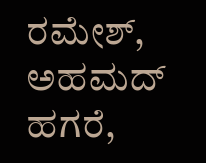ರಮೇಶ್, ಅಹಮದ್ ಹಗರೆ,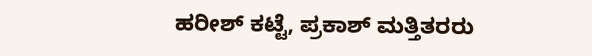ಹರೀಶ್ ಕಟ್ಟೆ, ಪ್ರಕಾಶ್ ಮತ್ತಿತರರು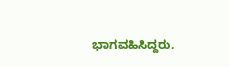ಭಾಗವಹಿಸಿದ್ದರು.